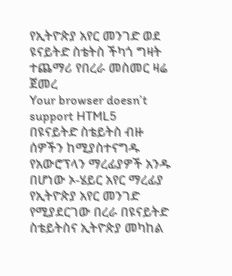የኢትዮጵያ አየር መንገድ ወደ ዩናይትድ ስቴትስ ችካጎ ግዛት ተጨማሪ የበረራ መስመር ዛሬ ጀመረ
Your browser doesn’t support HTML5
በዩናይትድ ስቴይትስ ብዙ ሰዎችን ከሚያስተናግዱ የአውሮፕላን ማረፊያዎች አንዱ በሆነው ኦ-ሄይር አየር ማረፊያ የኢትዮጵያ አየር መንገድ የሚያደርገው በረራ በዩናይትድ ስቴይትስና ኢትዮጵያ መካከል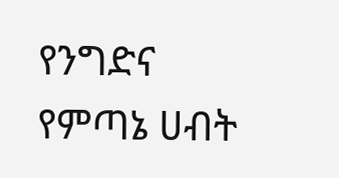የንግድና የምጣኔ ሀብት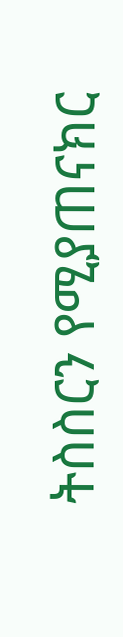ትስስርን የሚያጠናክር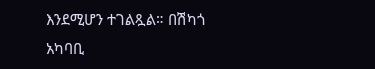እንደሚሆን ተገልጿል። በሽካጎ አካባቢ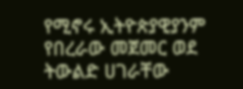የሚኖሩ ኢትዮጵያዊያንም የበረራው መጀመር ወደ ትውልድ ሀገራቸው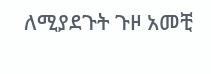ለሚያደጉት ጉዞ አመቺ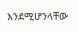እንደሚሆንላቸው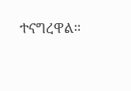ተናግረዋል።